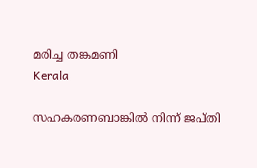മരിച്ച തങ്കമണി
Kerala

സഹകരണബാങ്കിൽ നിന്ന് ജപ്തി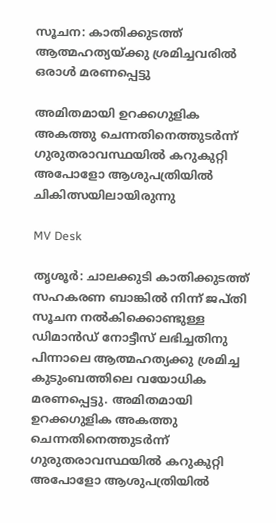സൂചന: കാതിക്കുടത്ത് ആത്മഹത്യയ്ക്കു ശ്രമിച്ചവരിൽ ഒരാൾ മരണപ്പെട്ടു

അമിതമായി ഉറക്കഗുളിക അകത്തു ചെന്നതിനെത്തുടർന്ന് ഗുരുതരാവസ്ഥയിൽ കറുകുറ്റി അപോളോ ആശുപത്രിയിൽ ചികിത്സയിലായിരുന്നു

MV Desk

തൃശൂർ: ചാലക്കുടി കാതിക്കുടത്ത് സഹകരണ ബാങ്കിൽ നിന്ന് ജപ്തി സൂചന നൽകിക്കൊണ്ടുള്ള ഡിമാൻഡ് നോട്ടീസ് ലഭിച്ചതിനു പിന്നാലെ ആത്മഹത്യക്കു ശ്രമിച്ച കുടുംബത്തിലെ വയോധിക മരണപ്പെട്ടു. അമിതമായി ഉറക്കഗുളിക അകത്തു ചെന്നതിനെത്തുടർന്ന് ഗുരുതരാവസ്ഥയിൽ കറുകുറ്റി അപോളോ ആശുപത്രിയിൽ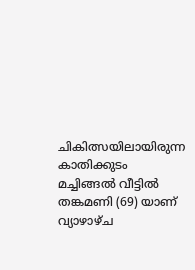ചികിത്സയിലായിരുന്ന കാതിക്കുടം മച്ചിങ്ങൽ വീട്ടിൽ തങ്കമണി (69) യാണ് വ്യാഴാഴ്ച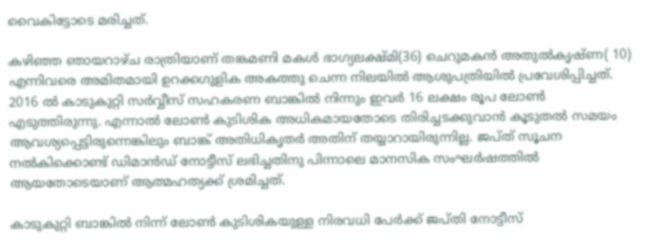വൈകിട്ടോടെ മരിച്ചത്.

കഴിഞ്ഞ ഞായറാഴ്ച രാത്രിയാണ് തങ്കമണി മകൾ ഭാഗ്യലക്ഷ്മി(36) ചെറുമകൻ അതുൽകൃഷ്ണ( 10) എന്നിവരെ അമിതമായി ഉറക്കഗുളിക അകത്തു ചെന്ന നിലയിൽ ആശുപത്രിയിൽ പ്രവേശിപ്പിച്ചത്. 2016 ൽ കാടുകുറ്റി സര്‍വ്വീസ് സഹകരണ ബാങ്കില്‍ നിന്നും ഇവർ 16 ലക്ഷം രൂപ ലോണ്‍ എടുത്തിരുന്നു. എന്നാൽ ലോണ്‍ കുടിശിക അധികമായതോടെ തിരിച്ചടക്കുവാന്‍ കൂടുതല്‍ സമയം ആവശ്യപ്പെട്ടിരുന്നെങ്കിലും ബാങ്ക് അതിധികൃതര്‍ അതിന് തയ്യാറായിരുന്നില്ല. ജപ്ത് സൂചന നൽകിക്കൊണ്ട് ഡിമാൻഡ് നോട്ടീസ് ലഭിച്ചതിനു പിന്നാലെ മാനസിക സംഘര്‍ഷത്തില്‍ ആയതോടെയാണ് ആത്മഹത്യക്ക് ശ്രമിച്ചത്.

കാടുകുറ്റി ബാങ്കില്‍ നിന്ന് ലോണ്‍ കുടിശികയുള്ള നിരവധി പേര്‍ക്ക് ജപ്തി നോട്ടീസ്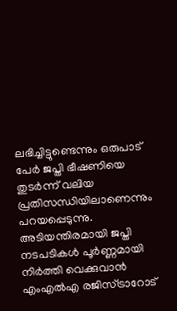ലഭിച്ചിട്ടുണ്ടെന്നും ഒരുപാട് പേര്‍ ജപ്തി ഭീഷണിയെ തുടര്‍ന്ന് വലിയ പ്രതിസന്ധിയിലാണെന്നും പറയപ്പെടുന്നു. അടിയന്തിരമായി ജപ്തി നടപടികള്‍ പൂര്‍ണ്ണമായി നിര്‍ത്തി വെക്കുവാന്‍ എംഎല്‍എ രജിസ്ട്രാറോട്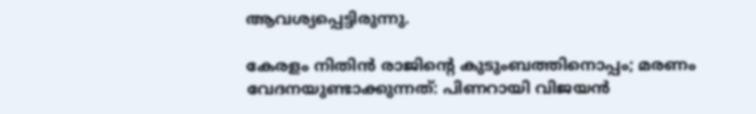ആവശ്യപ്പെട്ടിരുന്നു.

കേരളം നിതിൻ രാജിന്‍റെ കുടുംബത്തിനൊപ്പം; മരണം വേദനയുണ്ടാക്കുന്നത്: പിണറായി വിജയൻ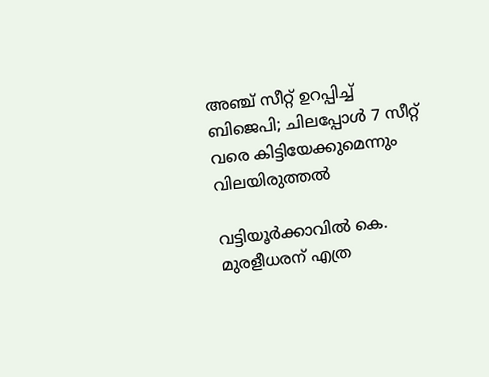അഞ്ച് സീറ്റ് ഉറപ്പിച്ച് ബിജെപി; ചിലപ്പോൾ 7 സീറ്റ് വരെ കിട്ടിയേക്കുമെന്നും വിലയിരുത്തൽ

വട്ടിയൂർക്കാവിൽ കെ. മുരളീധരന് എത്ര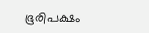ഭൂരിപക്ഷം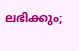ലഭിക്കും;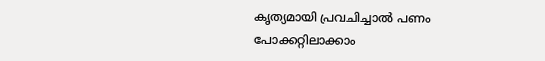കൃത‍്യമായി പ്രവചിച്ചാൽ പണം പോക്കറ്റിലാക്കാം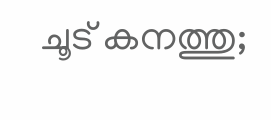ചൂട് കനത്തു;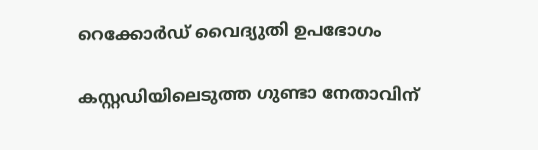റെക്കോർഡ് വൈദ്യുതി ഉപഭോഗം

കസ്റ്റഡിയിലെടുത്ത ഗുണ്ടാ നേതാവിന്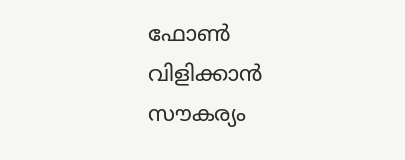ഫോൺ വിളിക്കാൻ സൗകര‍്യം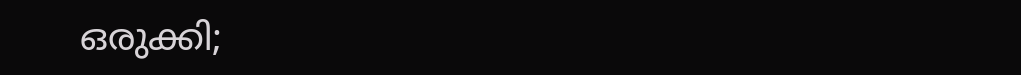ഒരുക്കി;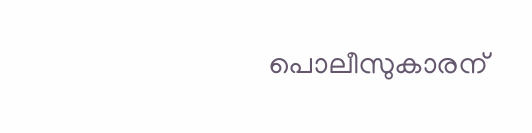പൊലീസുകാരന്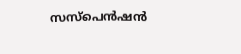സസ്പെൻഷൻ